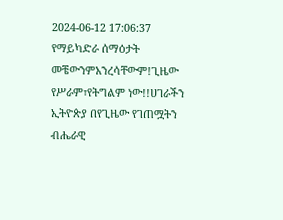2024-06-12 17:06:37
የማይካድራ ሰማዕታት መቼውንምአንረሳቸውም!ጊዜው የሥራም፣የትግልም ነው!!ሀገራችን ኢትዮጵያ በየጊዜው የገጠሟትን ብሔራዊ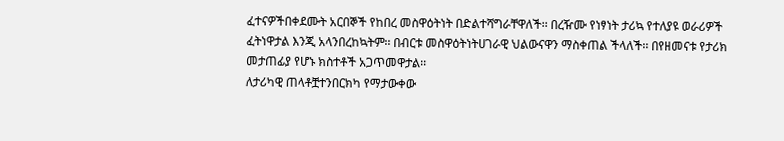ፈተናዎችበቀደሙት አርበኞች የከበረ መስዋዕትነት በድልተሻግራቸዋለች፡፡ በረዥሙ የነፃነት ታሪኳ የተለያዩ ወራሪዎች
ፈትነዋታል እንጂ አላንበረከኳትም፡፡ በብርቱ መስዋዕትነትሀገራዊ ህልውናዋን ማስቀጠል ችላለች፡፡ በየዘመናቱ የታሪክ
መታጠፊያ የሆኑ ክስተቶች አጋጥመዋታል፡፡
ለታሪካዊ ጠላቶቿተንበርክካ የማታውቀው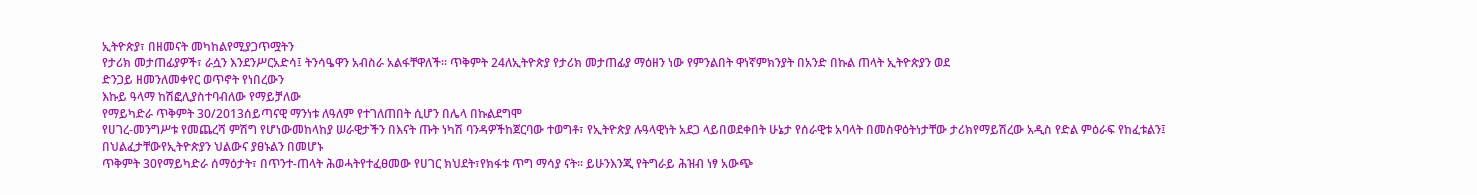ኢትዮጵያ፣ በዘመናት መካከልየሚያጋጥሟትን
የታሪክ መታጠፊያዎች፣ ራሷን እንደንሥርአድሳ፤ ትንሳዔዋን አብስራ አልፋቸዋለች፡፡ ጥቅምት 24ለኢትዮጵያ የታሪክ መታጠፊያ ማዕዘን ነው የምንልበት ዋነኛምክንያት በአንድ በኩል ጠላት ኢትዮጵያን ወደ
ድንጋይ ዘመንለመቀየር ወጥኖት የነበረውን
እኩይ ዓላማ ከሽፎሊያስተባብለው የማይቻለው
የማይካድራ ጥቅምት 30/2013ሰይጣናዊ ማንነቱ ለዓለም የተገለጠበት ሲሆን በሌላ በኩልደግሞ
የሀገረ-መንግሥቱ የመጨረሻ ምሽግ የሆነውመከላከያ ሠራዊታችን በእናት ጡት ነካሽ ባንዳዎችከጀርባው ተወግቶ፣ የኢትዮጵያ ሉዓላዊነት አደጋ ላይበወደቀበት ሁኔታ የሰራዊቱ አባላት በመስዋዕትነታቸው ታሪክየማይሽረው አዲስ የድል ምዕራፍ የከፈቱልን፤ በህልፈታቸውየኢትዮጵያን ህልውና ያፀኑልን በመሆኑ
ጥቅምት 30የማይካድራ ሰማዕታት፣ በጥንተ-ጠላት ሕወሓትየተፈፀመው የሀገር ክህደት፣የክፋቱ ጥግ ማሳያ ናት፡፡ ይሁንእንጂ የትግራይ ሕዝብ ነፃ አውጭ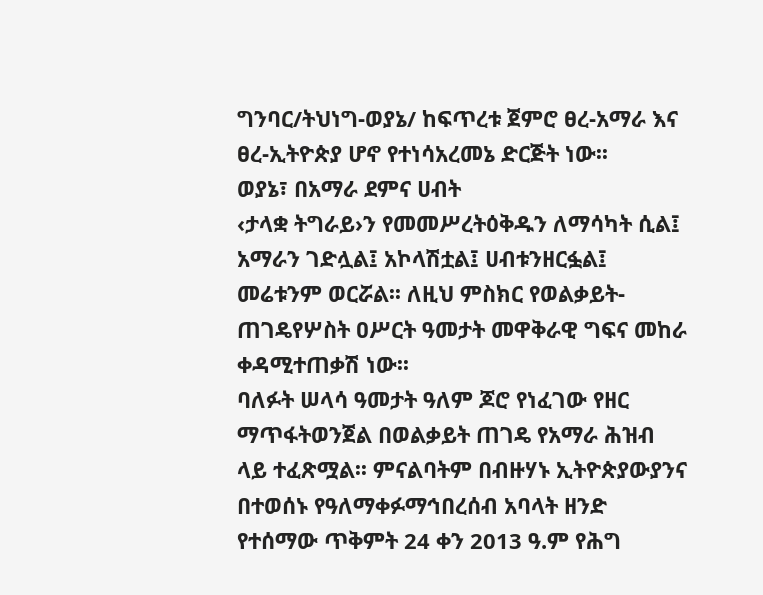ግንባር/ትህነግ-ወያኔ/ ከፍጥረቱ ጀምሮ ፀረ-አማራ እና ፀረ-ኢትዮጵያ ሆኖ የተነሳአረመኔ ድርጅት ነው፡፡
ወያኔ፣ በአማራ ደምና ሀብት
‹ታላቋ ትግራይ›ን የመመሥረትዕቅዱን ለማሳካት ሲል፤ አማራን ገድሏል፤ አኮላሽቷል፤ ሀብቱንዘርፏል፤ መሬቱንም ወርሯል፡፡ ለዚህ ምስክር የወልቃይት-ጠገዴየሦስት ዐሥርት ዓመታት መዋቅራዊ ግፍና መከራ ቀዳሚተጠቃሽ ነው፡፡
ባለፉት ሠላሳ ዓመታት ዓለም ጆሮ የነፈገው የዘር ማጥፋትወንጀል በወልቃይት ጠገዴ የአማራ ሕዝብ ላይ ተፈጽሟል፡፡ ምናልባትም በብዙሃኑ ኢትዮጵያውያንና በተወሰኑ የዓለማቀፉማኅበረሰብ አባላት ዘንድ የተሰማው ጥቅምት 24 ቀን 2013 ዓ.ም የሕግ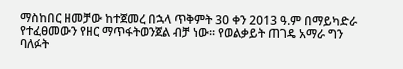ማስከበር ዘመቻው ከተጀመረ በኋላ ጥቅምት 30 ቀን 2013 ዓ.ም በማይካድራ የተፈፀመውን የዘር ማጥፋትወንጀል ብቻ ነው፡፡ የወልቃይት ጠገዴ አማራ ግን ባለፉት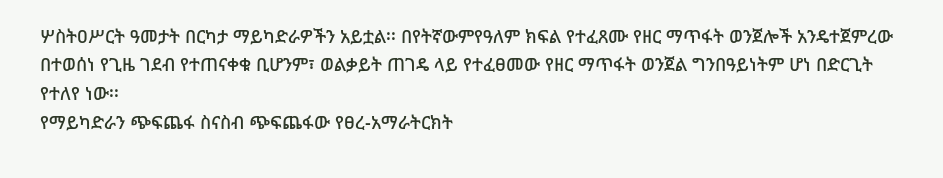ሦስትዐሥርት ዓመታት በርካታ ማይካድራዎችን አይቷል፡፡ በየትኛውምየዓለም ክፍል የተፈጸሙ የዘር ማጥፋት ወንጀሎች አንዴተጀምረው በተወሰነ የጊዜ ገደብ የተጠናቀቁ ቢሆንም፣ ወልቃይት ጠገዴ ላይ የተፈፀመው የዘር ማጥፋት ወንጀል ግንበዓይነትም ሆነ በድርጊት የተለየ ነው፡፡
የማይካድራን ጭፍጨፋ ስናስብ ጭፍጨፋው የፀረ-አማራትርክት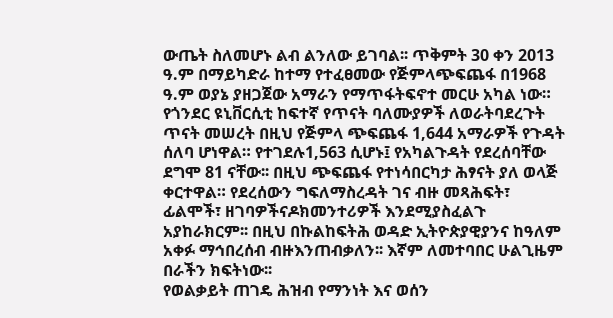ውጤት ስለመሆኑ ልብ ልንለው ይገባል፡፡ ጥቅምት 30 ቀን 2013 ዓ.ም በማይካድራ ከተማ የተፈፀመው የጅምላጭፍጨፋ በ1968 ዓ.ም ወያኔ ያዘጋጀው አማራን የማጥፋትፍኖተ መርሁ አካል ነው።
የጎንደር ዩኒቨርሲቲ ከፍተኛ የጥናት ባለሙያዎች ለወራትባደረጉት ጥናት መሠረት በዚህ የጅምላ ጭፍጨፋ 1,644 አማራዎች የጉዳት ሰለባ ሆነዋል። የተገደሉ1,563 ሲሆኑ፤ የአካልጉዳት የደረሰባቸው ደግሞ 81 ናቸው፡፡ በዚህ ጭፍጨፋ የተነሳበርካታ ሕፃናት ያለ ወላጅ ቀርተዋል። የደረሰውን ግፍለማስረዳት ገና ብዙ መጻሕፍት፣ ፊልሞች፣ ዘገባዎችናዶክመንተሪዎች እንደሚያስፈልጉ አያከራክርም፡፡ በዚህ በኩልከፍትሕ ወዳድ ኢትዮጵያዊያንና ከዓለም አቀፉ ማኅበረሰብ ብዙእንጠብቃለን፡፡ እኛም ለመተባበር ሁልጊዜም በራችን ክፍትነው፡፡
የወልቃይት ጠገዴ ሕዝብ የማንነት እና ወሰን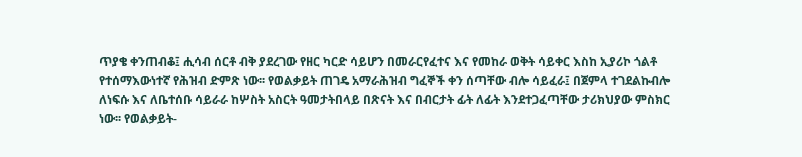ጥያቄ ቀንጠብቆ፤ ሒሳብ ሰርቶ ብቅ ያደረገው የዘር ካርድ ሳይሆን በመራርየፈተና እና የመከራ ወቅት ሳይቀር እስከ ኢያሪኮ ጎልቶ የተሰማእውነተኛ የሕዝብ ድምጽ ነው፡፡ የወልቃይት ጠገዴ አማራሕዝብ ግፈኞች ቀን ሰጣቸው ብሎ ሳይፈራ፤ በጀምላ ተገደልኩብሎ ለነፍሱ እና ለቤተሰቡ ሳይራራ ከሦስት አስርት ዓመታትበላይ በጽናት እና በብርታት ፊት ለፊት እንደተጋፈጣቸው ታሪክህያው ምስክር ነው፡፡ የወልቃይት-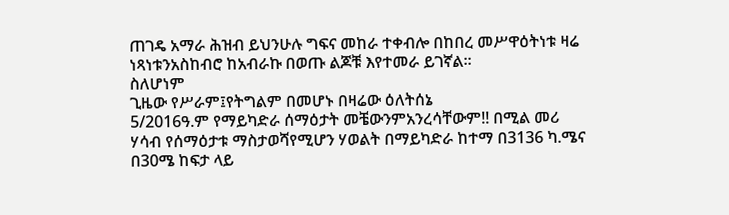ጠገዴ አማራ ሕዝብ ይህንሁሉ ግፍና መከራ ተቀብሎ በከበረ መሥዋዕትነቱ ዛሬ ነጻነቱንአስከብሮ ከአብራኩ በወጡ ልጆቹ እየተመራ ይገኛል፡፡
ስለሆነም
ጊዜው የሥራም፤የትግልም በመሆኑ በዛሬው ዕለትሰኔ
5/2016ዓ.ም የማይካድራ ሰማዕታት መቼውንምአንረሳቸውም!! በሚል መሪ ሃሳብ የሰማዕታቱ ማስታወሻየሚሆን ሃወልት በማይካድራ ከተማ በ3136 ካ.ሜና በ30ሜ ከፍታ ላይ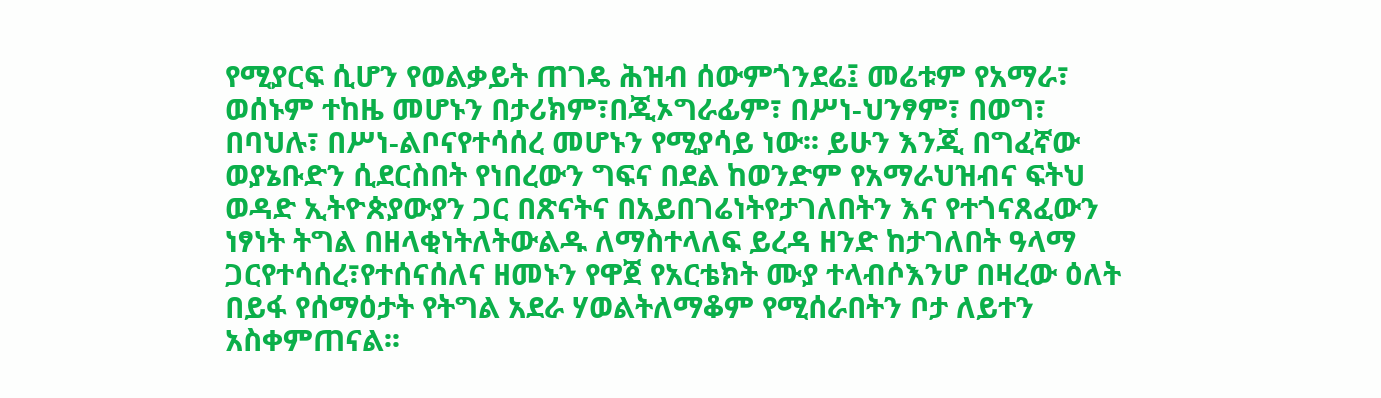የሚያርፍ ሲሆን የወልቃይት ጠገዴ ሕዝብ ሰውምጎንደሬ፤ መሬቱም የአማራ፣ ወሰኑም ተከዜ መሆኑን በታሪክም፣በጂኦግራፊም፣ በሥነ-ህንፃም፣ በወግ፣ በባህሉ፣ በሥነ-ልቦናየተሳሰረ መሆኑን የሚያሳይ ነው፡፡ ይሁን እንጂ በግፈኛው ወያኔቡድን ሲደርስበት የነበረውን ግፍና በደል ከወንድም የአማራህዝብና ፍትህ ወዳድ ኢትዮጵያውያን ጋር በጽናትና በአይበገሬነትየታገለበትን እና የተጎናጸፈውን ነፃነት ትግል በዘላቂነትለትውልዱ ለማስተላለፍ ይረዳ ዘንድ ከታገለበት ዓላማ ጋርየተሳሰረ፣የተሰናሰለና ዘመኑን የዋጀ የአርቴክት ሙያ ተላብሶእንሆ በዛረው ዕለት በይፋ የሰማዕታት የትግል አደራ ሃወልትለማቆም የሚሰራበትን ቦታ ለይተን አስቀምጠናል፡፡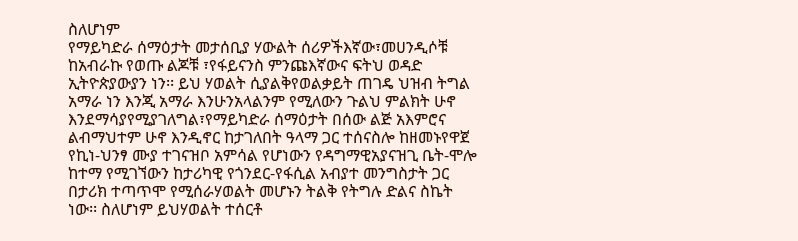ስለሆነም
የማይካድራ ሰማዕታት መታሰቢያ ሃውልት ሰሪዎችእኛው፣መሀንዲሶቹ ከአብራኩ የወጡ ልጆቹ ፣የፋይናንስ ምንጩእኛውና ፍትህ ወዳድ ኢትዮጵያውያን ነን፡፡ ይህ ሃወልት ሲያልቅየወልቃይት ጠገዴ ህዝብ ትግል አማራ ነን እንጂ አማራ እንሁንአላልንም የሚለውን ጉልህ ምልክት ሁኖ እንደማሳያየሚያገለግል፣የማይካድራ ሰማዕታት በሰው ልጅ አእምሮና ልብማህተም ሁኖ እንዲኖር ከታገለበት ዓላማ ጋር ተሰናስሎ ከዘመኑየዋጀ የኪነ-ህንፃ ሙያ ተገናዝቦ አምሳል የሆነውን የዳግማዊአያናዝጊ ቤት-ሞሎ ከተማ የሚገኘውን ከታሪካዊ የጎንደር-የፋሲል አብያተ መንግስታት ጋር በታሪክ ተጣጥሞ የሚሰራሃወልት መሆኑን ትልቅ የትግሉ ድልና ስኬት ነው፡፡ ስለሆነም ይህሃወልት ተሰርቶ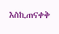እስኪጠናቀቅ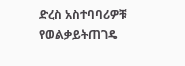ድረስ አስተባባሪዎቹ የወልቃይትጠገዴ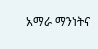አማራ ማንነትና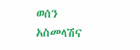ወሰን አስመላሽና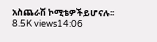አስጨራሽ ኮሚቴዎችይሆናሉ፡፡
8.5K views14:06